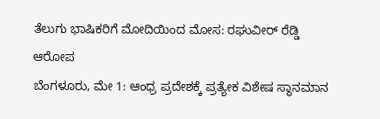ತೆಲುಗು ಭಾಷಿಕರಿಗೆ ಮೋದಿಯಿಂದ ಮೋಸ: ರಘುವೀರ್ ರೆಡ್ಡಿ ಆರೋಪ
ಬೆಂಗಳೂರು, ಮೇ 1: ಆಂಧ್ರ ಪ್ರದೇಶಕ್ಕೆ ಪ್ರತ್ಯೇಕ ವಿಶೇಷ ಸ್ಥಾನಮಾನ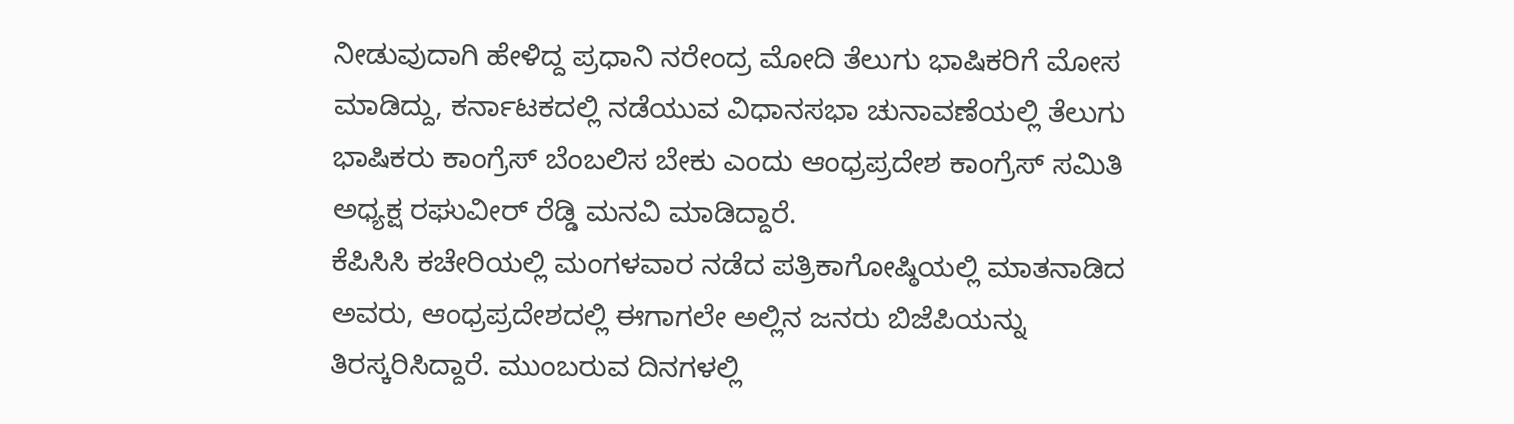ನೀಡುವುದಾಗಿ ಹೇಳಿದ್ದ ಪ್ರಧಾನಿ ನರೇಂದ್ರ ಮೋದಿ ತೆಲುಗು ಭಾಷಿಕರಿಗೆ ಮೋಸ ಮಾಡಿದ್ದು, ಕರ್ನಾಟಕದಲ್ಲಿ ನಡೆಯುವ ವಿಧಾನಸಭಾ ಚುನಾವಣೆಯಲ್ಲಿ ತೆಲುಗು ಭಾಷಿಕರು ಕಾಂಗ್ರೆಸ್ ಬೆಂಬಲಿಸ ಬೇಕು ಎಂದು ಆಂಧ್ರಪ್ರದೇಶ ಕಾಂಗ್ರೆಸ್ ಸಮಿತಿ ಅಧ್ಯಕ್ಷ ರಘುವೀರ್ ರೆಡ್ಡಿ ಮನವಿ ಮಾಡಿದ್ದಾರೆ.
ಕೆಪಿಸಿಸಿ ಕಚೇರಿಯಲ್ಲಿ ಮಂಗಳವಾರ ನಡೆದ ಪತ್ರಿಕಾಗೋಷ್ಠಿಯಲ್ಲಿ ಮಾತನಾಡಿದ ಅವರು, ಆಂಧ್ರಪ್ರದೇಶದಲ್ಲಿ ಈಗಾಗಲೇ ಅಲ್ಲಿನ ಜನರು ಬಿಜೆಪಿಯನ್ನು ತಿರಸ್ಕರಿಸಿದ್ದಾರೆ. ಮುಂಬರುವ ದಿನಗಳಲ್ಲಿ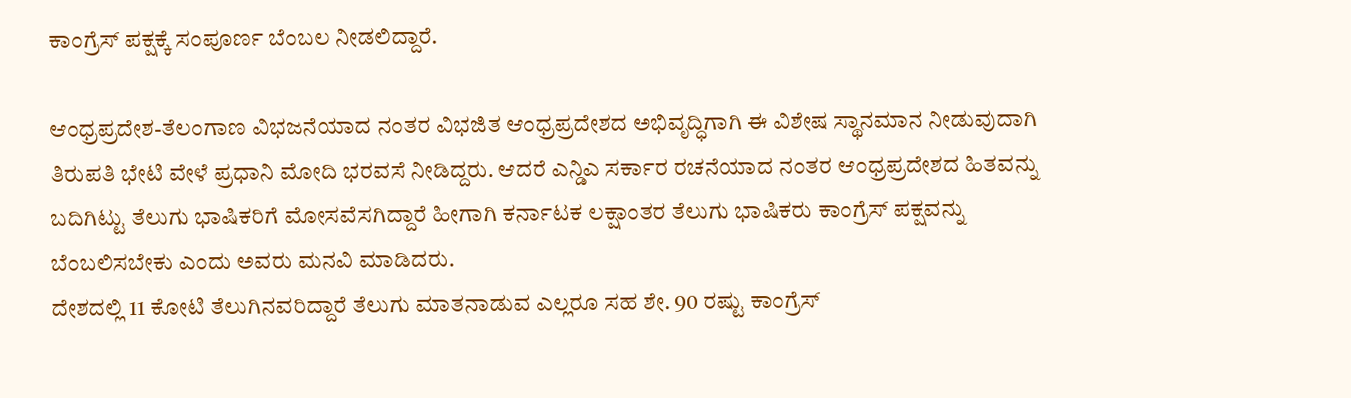ಕಾಂಗ್ರೆಸ್ ಪಕ್ಷಕ್ಕೆ ಸಂಪೂರ್ಣ ಬೆಂಬಲ ನೀಡಲಿದ್ದಾರೆ.

ಆಂಧ್ರಪ್ರದೇಶ-ತೆಲಂಗಾಣ ವಿಭಜನೆಯಾದ ನಂತರ ವಿಭಜಿತ ಆಂಧ್ರಪ್ರದೇಶದ ಅಭಿವೃದ್ಧಿಗಾಗಿ ಈ ವಿಶೇಷ ಸ್ಥಾನಮಾನ ನೀಡುವುದಾಗಿ ತಿರುಪತಿ ಭೇಟಿ ವೇಳೆ ಪ್ರಧಾನಿ ಮೋದಿ ಭರವಸೆ ನೀಡಿದ್ದರು. ಆದರೆ ಎನ್ಡಿಎ ಸರ್ಕಾರ ರಚನೆಯಾದ ನಂತರ ಆಂಧ್ರಪ್ರದೇಶದ ಹಿತವನ್ನು ಬದಿಗಿಟ್ಟು ತೆಲುಗು ಭಾಷಿಕರಿಗೆ ಮೋಸವೆಸಗಿದ್ದಾರೆ ಹೀಗಾಗಿ ಕರ್ನಾಟಕ ಲಕ್ಷಾಂತರ ತೆಲುಗು ಭಾಷಿಕರು ಕಾಂಗ್ರೆಸ್ ಪಕ್ಷವನ್ನು ಬೆಂಬಲಿಸಬೇಕು ಎಂದು ಅವರು ಮನವಿ ಮಾಡಿದರು.
ದೇಶದಲ್ಲಿ 11 ಕೋಟಿ ತೆಲುಗಿನವರಿದ್ದಾರೆ ತೆಲುಗು ಮಾತನಾಡುವ ಎಲ್ಲರೂ ಸಹ ಶೇ. 90 ರಷ್ಟು ಕಾಂಗ್ರೆಸ್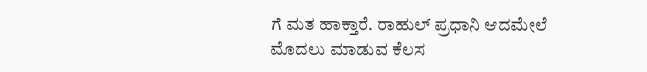ಗೆ ಮತ ಹಾಕ್ತಾರೆ. ರಾಹುಲ್ ಪ್ರಧಾನಿ ಆದಮೇಲೆ ಮೊದಲು ಮಾಡುವ ಕೆಲಸ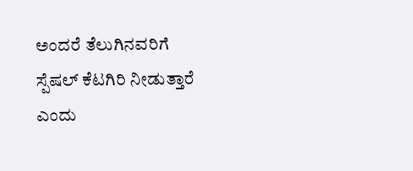ಅಂದರೆ ತೆಲುಗಿನವರಿಗೆ ಸ್ಪೆಷಲ್ ಕೆಟಗಿರಿ ನೀಡುತ್ತಾರೆ ಎಂದು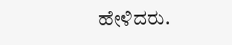ಹೇಳಿದರು.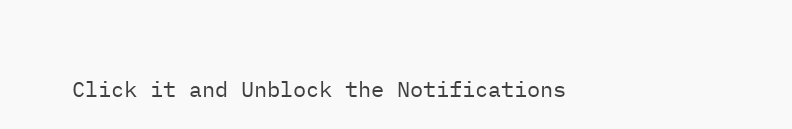Click it and Unblock the Notifications